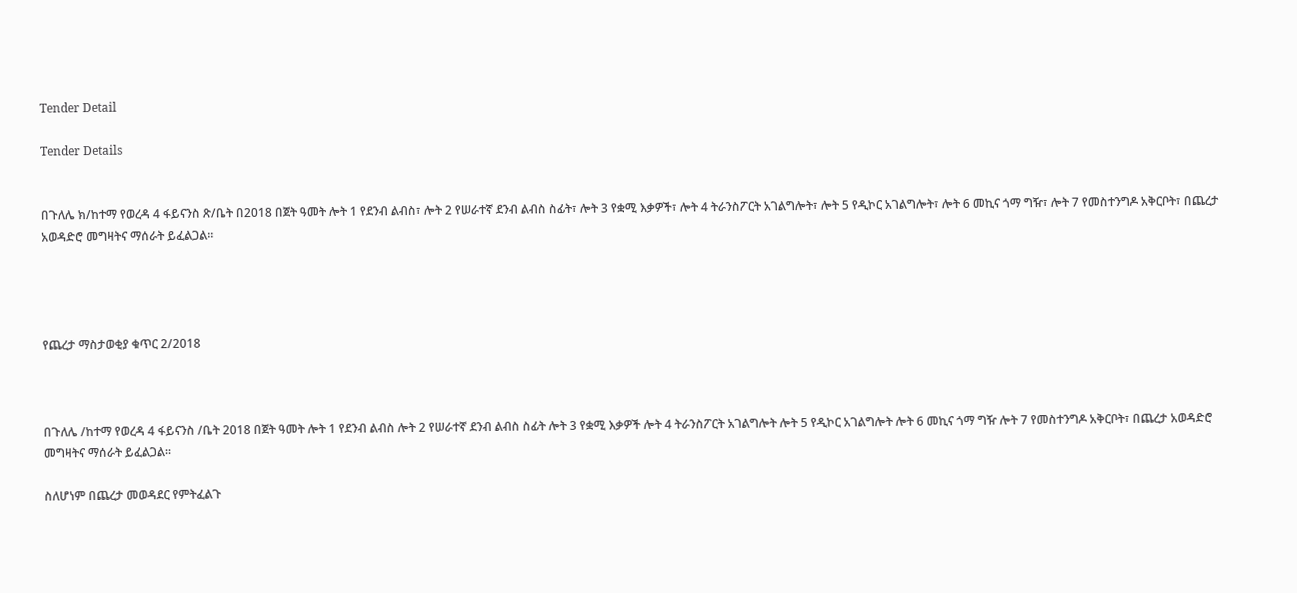Tender Detail

Tender Details


በጉለሌ ክ/ከተማ የወረዳ 4 ፋይናንስ ጽ/ቤት በ2018 በጀት ዓመት ሎት 1 የደንብ ልብስ፣ ሎት 2 የሠራተኛ ደንብ ልብስ ስፊት፣ ሎት 3 የቋሚ እቃዎች፣ ሎት 4 ትራንስፖርት አገልግሎት፣ ሎት 5 የዲኮር አገልግሎት፣ ሎት 6 መኪና ጎማ ግዥ፣ ሎት 7 የመስተንግዶ አቅርቦት፣ በጨረታ አወዳድሮ መግዛትና ማሰራት ይፈልጋል።




የጨረታ ማስታወቂያ ቁጥር 2/2018



በጉለሌ /ከተማ የወረዳ 4 ፋይናንስ /ቤት 2018 በጀት ዓመት ሎት 1 የደንብ ልብስ ሎት 2 የሠራተኛ ደንብ ልብስ ስፊት ሎት 3 የቋሚ እቃዎች ሎት 4 ትራንስፖርት አገልግሎት ሎት 5 የዲኮር አገልግሎት ሎት 6 መኪና ጎማ ግዥ ሎት 7 የመስተንግዶ አቅርቦት፣ በጨረታ አወዳድሮ መግዛትና ማሰራት ይፈልጋል።

ስለሆነም በጨረታ መወዳደር የምትፈልጉ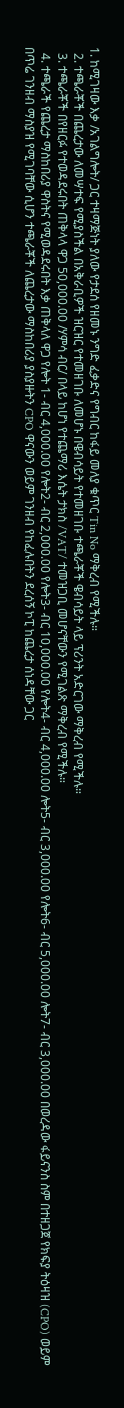1. ከሚገዛው እቃ /አገልግሎት/ ጋር ተዛማጅነት ያለው የታደሰ የዘመኑ ንግድ ፈቃድና የግብር ከፋይ መለያ ቁጥር Tin No ማቅረብ የሚችሉ።
  2. ተጫራቾች በጨረታው ለመሣተፍ የሚያስችል በአቅራቢዎች ዝርዝር የተመዘገቡ ለመሆኑ በዌብሳይት የተመዘገቡ ተጫራቾች ዌብሳይት ላይ ፕሪንት አድርገው ማቅረብ የሚችሉ።
  3. ተጫራቾች በየዘርፉ የተወዳደሩበት ጠቅላላ ዋጋ 50,000.00 /ሃምሳ ብር/ በላይ ከሆነ የተጨማሪ እሴት ታክስ /VAT/ ተመዝጋቢ መሆናቸውን የሚገልጽ ማቅረብ የሚችሉ።
  4. ተጫራች የጨረታ ማስከበሪያ ዋስትና የሚወዳደሩበት እቃ ጠቅላለ ዋጋ የሎት 1- ብር 4,000.00 የሎት2- ብር 2,000.00 የሎት3- ብር 10,000.00 የሎት4- ብር 4,000.00 ሎት5- ብር 3,000.00 የሎት6- ብር 5,000.00 ሎት7- ብር 3,000.00 በወረዳው ፋይናንስ ስም በተዘጋጀ የክፍያ ትዕዛዝ (CPO) ወይም በጥሬ ገንዘብ ማስያዝ የሚገባቸው ሲሆን ተጫራቾች ለጨረታው ማስከበሪያ ያስያዙትን CPO ዋናውን ወይም ገንዘብ የከፈሉበትን ደረሰኝ ኮፒ ከጨረታ ሰነዳቸው ጋር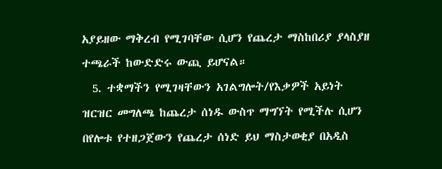አያይዘው ማቅረብ የሚገባቸው ሲሆን የጨረታ ማስከበሪያ ያላስያዘ ተጫራች ከውድድሩ ውጪ ይሆናል።
  5. ተቋማችን የሚገዛቸውን አገልግሎት/የእቃዎች አይነት ዝርዝር መግለጫ ከጨረታ ሰነዱ ውስጥ ማግኘት የሚችሉ ሲሆን በየሎቱ የተዘጋጀውን የጨረታ ሰነድ ይህ ማስታወቂያ በአዲስ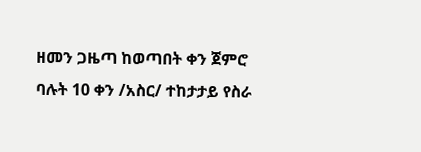ዘመን ጋዜጣ ከወጣበት ቀን ጀምሮ ባሉት 10 ቀን /አስር/ ተከታታይ የስራ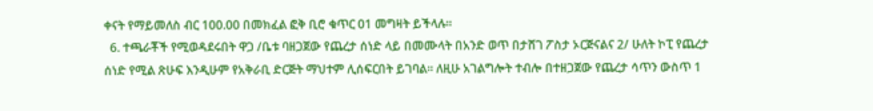ቀናት የማይመለስ ብር 100.00 በመክፈል ፎቅ ቢሮ ቁጥር 01 መግዛት ይችላሉ፡፡
  6. ተጫራቾች የሚወዳደሩበት ዋጋ /ቤቱ ባዘጋጀው የጨረታ ሰነድ ላይ በመሙላት በአንድ ወጥ በታሸገ ፖስታ ኦርጅናልና 2/ ሁለት ኮፒ የጨረታ ሰነድ የሚል ጽሁፍ እንዲሁም የአቅራቢ ድርጅት ማህተም ሊሰፍርበት ይገባል፡፡ ለዚሁ አገልግሎት ተብሎ በተዘጋጀው የጨረታ ሳጥን ውስጥ 1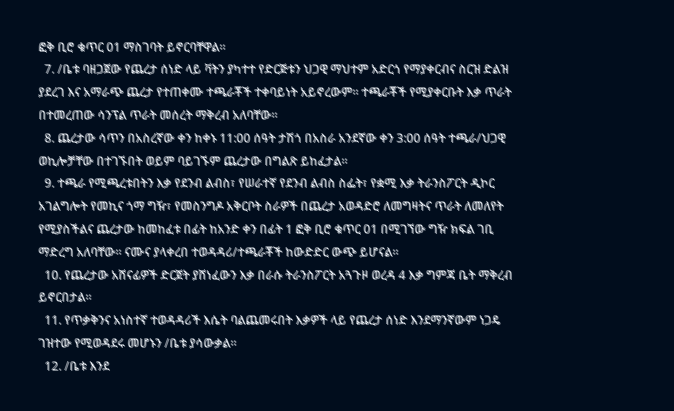ፎቅ ቢሮ ቁጥር 01 ማስገባት ይኖርባቸዋል።
  7. /ቤቱ ባዘጋጀው የጨረታ ሰነድ ላይ ቫትን ያካተተ የድርጅቱን ህጋዊ ማህተም አድርጎ የማያቀርብና ስርዝ ድልዝ ያደረገ እና አማራጭ ጨረታ የተጠቀሙ ተጫራቾች ተቀባይነት አይኖረውም። ተጫራቾች የሚያቀርቡት እቃ ጥራት በተመረጠው ሳንፕል ጥራት መሰረት ማቅረብ አለባቸው።
  8. ጨረታው ሳጥን በአስረኛው ቀን ከቀኑ 11:00 ሰዓት ታሽጎ በአስራ አንደኛው ቀን 3:00 ሰዓት ተጫራ/ህጋዊ ወኪሎቻቸው በተገኙበት ወይም ባይገኙም ጨረታው በግልጽ ይከፈታል።
  9. ተጫራ የሚጫረቱበትን እቃ የደንብ ልብስ፣ የሠራተኛ የደንብ ልብስ ስፌት፣ የቋሚ እቃ ትራንስፖርት ዲኮር አገልግሎት የመኪና ጎማ ግዥ፣ የመስንግዶ አቅርቦት ስራዎች በጨረታ አወዳድሮ ለመግዛትና ጥራት ለመለየት የሚያስችልና ጨረታው ከመከፈቱ በፊት ከአንድ ቀን በፊት 1 ፎቅ ቢሮ ቁጥር 01 በሚገኘው ግዥ ክፍል ገቢ ማድረግ አለባቸው። ናሙና ያላቀረበ ተወዳዳሪ/ተጫራቾች ከውድድር ውጭ ይሆናል፡፡
  10. የጨረታው አሸናፊዎች ድርጀት ያሸነፈውን እቃ በራሱ ትራንስፖርት አጓጉዞ ወረዳ 4 እቃ ግምጃ ቤት ማቅረብ ይኖርበታል።
  11. የጥቃቅንና አነስተኛ ተወዳዳሪች እሴት ባልጨመሩበት እቃዎች ላይ የጨረታ ሰነድ እንደማንኛውም ነጋዴ ገዝተው የሚወዳደሩ መሆኑን /ቤቱ ያሳውቃል።
  12. /ቤቱ እንደ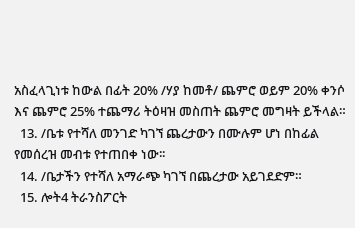አስፈላጊነቱ ከውል በፊት 20% /ሃያ ከመቶ/ ጨምሮ ወይም 20% ቀንሶ እና ጨምሮ 25% ተጨማሪ ትዕዛዝ መስጠት ጨምሮ መግዛት ይችላል።
  13. /ቤቱ የተሻለ መንገድ ካገኘ ጨረታውን በሙሉም ሆነ በከፊል የመሰረዝ መብቱ የተጠበቀ ነው፡፡
  14. /ቤታችን የተሻለ አማራጭ ካገኘ በጨረታው አይገደድም።
  15. ሎት4 ትራንስፖርት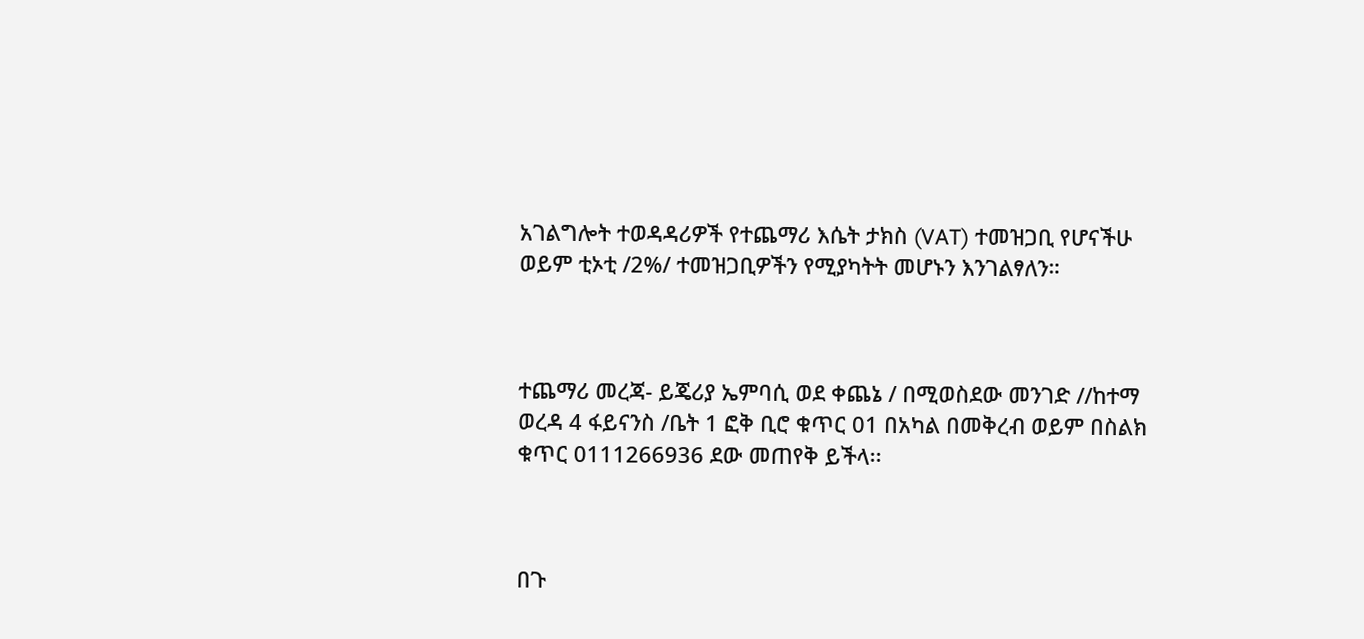አገልግሎት ተወዳዳሪዎች የተጨማሪ እሴት ታክስ (VAT) ተመዝጋቢ የሆናችሁ ወይም ቲኦቲ /2%/ ተመዝጋቢዎችን የሚያካትት መሆኑን እንገልፃለን።



ተጨማሪ መረጃ- ይጄሪያ ኤምባሲ ወደ ቀጨኔ / በሚወስደው መንገድ //ከተማ ወረዳ 4 ፋይናንስ /ቤት 1 ፎቅ ቢሮ ቁጥር 01 በአካል በመቅረብ ወይም በስልክ ቁጥር 0111266936 ደው መጠየቅ ይችላ፡፡



በጉ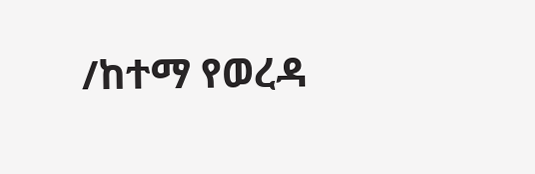/ከተማ የወረዳ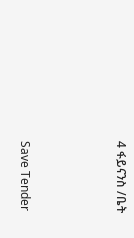4 ፋይናንስ /ቤት



Save Tender